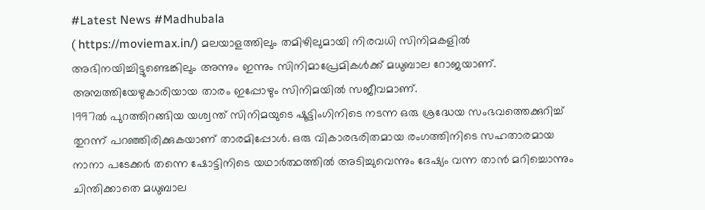#Latest News #Madhubala
( https://moviemax.in/) മലയാളത്തിലും തമിഴിലുമായി നിരവധി സിനിമകളിൽ അഭിനയിച്ചിട്ടുണ്ടെങ്കിലും അന്നും ഇന്നും സിനിമാപ്രേമികൾക്ക് മധുബാല റോജയാണ്. അമ്പത്തിയേഴുകാരിയായ താരം ഇപ്പോഴും സിനിമയിൽ സജീവമാണ്.
1997ൽ പുറത്തിറങ്ങിയ യശ്വന്ത് സിനിമയുടെ ഷൂട്ടിംഗിനിടെ നടന്ന ഒരു ശ്രദ്ധേയ സംഭവത്തെക്കുറിച്ച് തുറന്ന് പറഞ്ഞിരിക്കുകയാണ് താരമിപ്പോൾ. ഒരു വികാരഭരിതമായ രംഗത്തിനിടെ സഹതാരമായ നാനാ പടേക്കർ തന്നെ ഷോട്ടിനിടെ യഥാർത്ഥത്തിൽ അടിച്ചുവെന്നും ദേഷ്യം വന്ന താൻ മറിച്ചൊന്നും ചിന്തിക്കാതെ മധുബാല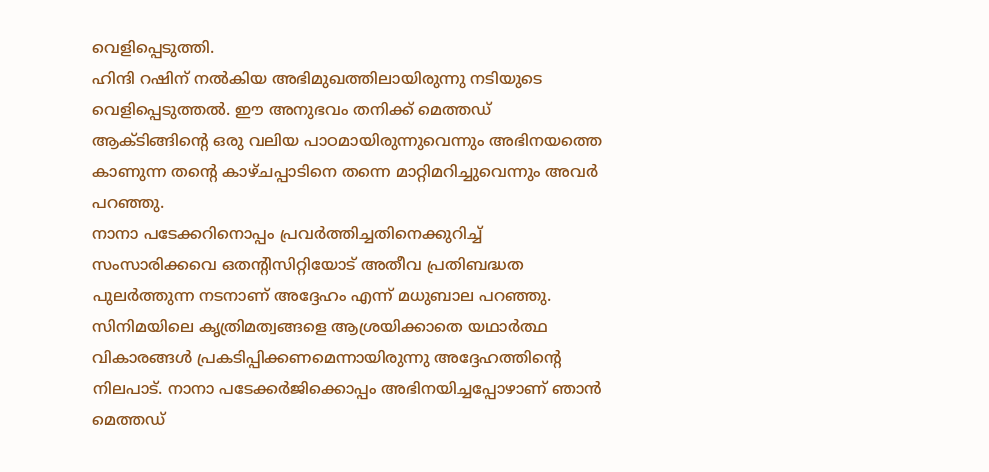വെളിപ്പെടുത്തി.
ഹിന്ദി റഷിന് നൽകിയ അഭിമുഖത്തിലായിരുന്നു നടിയുടെ വെളിപ്പെടുത്തൽ. ഈ അനുഭവം തനിക്ക് മെത്തഡ് ആക്ടിങ്ങിന്റെ ഒരു വലിയ പാഠമായിരുന്നുവെന്നും അഭിനയത്തെ കാണുന്ന തന്റെ കാഴ്ചപ്പാടിനെ തന്നെ മാറ്റിമറിച്ചുവെന്നും അവർ പറഞ്ഞു.
നാനാ പടേക്കറിനൊപ്പം പ്രവർത്തിച്ചതിനെക്കുറിച്ച് സംസാരിക്കവെ ഒതന്റിസിറ്റിയോട് അതീവ പ്രതിബദ്ധത പുലർത്തുന്ന നടനാണ് അദ്ദേഹം എന്ന് മധുബാല പറഞ്ഞു. സിനിമയിലെ കൃത്രിമത്വങ്ങളെ ആശ്രയിക്കാതെ യഥാർത്ഥ വികാരങ്ങൾ പ്രകടിപ്പിക്കണമെന്നായിരുന്നു അദ്ദേഹത്തിന്റെ നിലപാട്. നാനാ പടേക്കർജിക്കൊപ്പം അഭിനയിച്ചപ്പോഴാണ് ഞാൻ മെത്തഡ്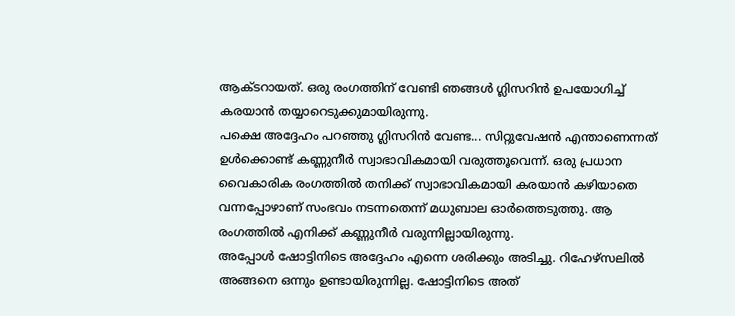ആക്ടറായത്. ഒരു രംഗത്തിന് വേണ്ടി ഞങ്ങൾ ഗ്ലിസറിൻ ഉപയോഗിച്ച് കരയാൻ തയ്യാറെടുക്കുമായിരുന്നു.
പക്ഷെ അദ്ദേഹം പറഞ്ഞു ഗ്ലിസറിൻ വേണ്ട... സിറ്റുവേഷൻ എന്താണെന്നത് ഉൾക്കൊണ്ട് കണ്ണുനീർ സ്വാഭാവികമായി വരുത്തൂവെന്ന്. ഒരു പ്രധാന വൈകാരിക രംഗത്തിൽ തനിക്ക് സ്വാഭാവികമായി കരയാൻ കഴിയാതെ വന്നപ്പോഴാണ് സംഭവം നടന്നതെന്ന് മധുബാല ഓർത്തെടുത്തു. ആ രംഗത്തിൽ എനിക്ക് കണ്ണുനീർ വരുന്നില്ലായിരുന്നു.
അപ്പോൾ ഷോട്ടിനിടെ അദ്ദേഹം എന്നെ ശരിക്കും അടിച്ചു. റിഹേഴ്സലിൽ അങ്ങനെ ഒന്നും ഉണ്ടായിരുന്നില്ല. ഷോട്ടിനിടെ അത്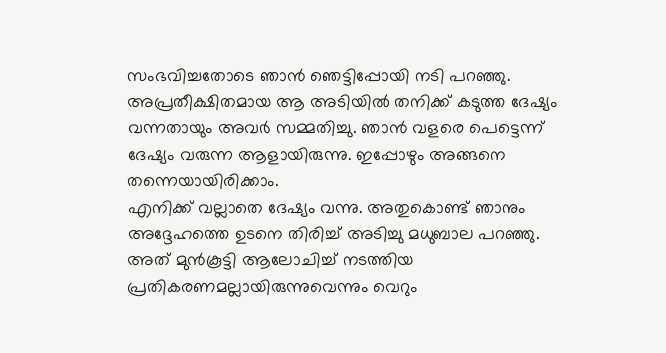സംഭവിച്ചതോടെ ഞാൻ ഞെട്ടിപ്പോയി നടി പറഞ്ഞു. അപ്രതീക്ഷിതമായ ആ അടിയിൽ തനിക്ക് കടുത്ത ദേഷ്യം വന്നതായും അവർ സമ്മതിച്ചു. ഞാൻ വളരെ പെട്ടെന്ന് ദേഷ്യം വരുന്ന ആളായിരുന്നു. ഇപ്പോഴും അങ്ങനെ തന്നെയായിരിക്കാം.
എനിക്ക് വല്ലാതെ ദേഷ്യം വന്നു. അതുകൊണ്ട് ഞാനും അദ്ദേഹത്തെ ഉടനെ തിരിച്ച് അടിച്ചു മധുബാല പറഞ്ഞു. അത് മുൻകൂട്ടി ആലോചിച്ച് നടത്തിയ പ്രതികരണമല്ലായിരുന്നുവെന്നും വെറും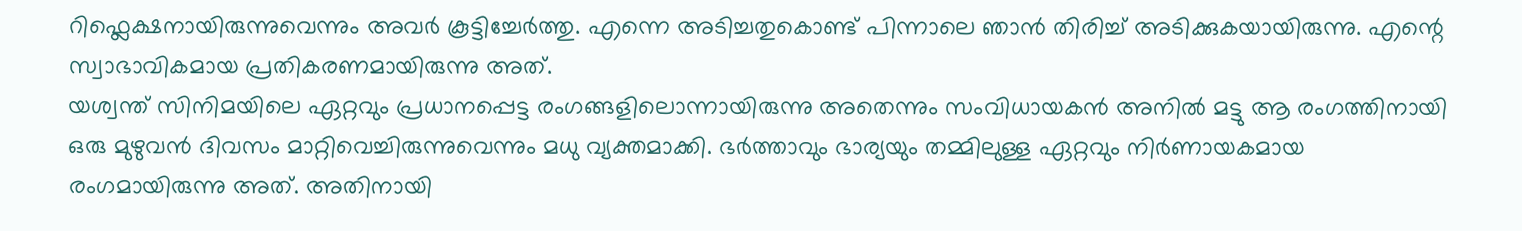റിഫ്ലെക്ഷനായിരുന്നുവെന്നും അവർ കൂട്ടിച്ചേർത്തു. എന്നെ അടിച്ചതുകൊണ്ട് പിന്നാലെ ഞാൻ തിരിച്ച് അടിക്കുകയായിരുന്നു. എന്റെ സ്വാഭാവികമായ പ്രതികരണമായിരുന്നു അത്.
യശ്വന്ത് സിനിമയിലെ ഏറ്റവും പ്രധാനപ്പെട്ട രംഗങ്ങളിലൊന്നായിരുന്നു അതെന്നും സംവിധായകൻ അനിൽ മട്ടു ആ രംഗത്തിനായി ഒരു മുഴുവൻ ദിവസം മാറ്റിവെച്ചിരുന്നുവെന്നും മധു വ്യക്തമാക്കി. ഭർത്താവും ഭാര്യയും തമ്മിലുള്ള ഏറ്റവും നിർണായകമായ രംഗമായിരുന്നു അത്. അതിനായി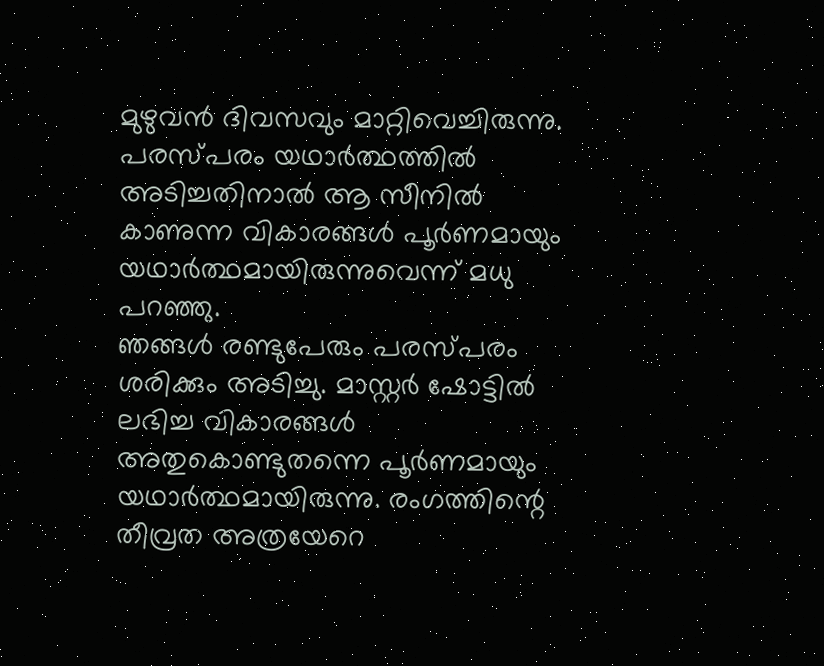മുഴുവൻ ദിവസവും മാറ്റിവെച്ചിരുന്നു. പരസ്പരം യഥാർത്ഥത്തിൽ അടിച്ചതിനാൽ ആ സീനിൽ കാണുന്ന വികാരങ്ങൾ പൂർണമായും യഥാർത്ഥമായിരുന്നുവെന്ന് മധു പറഞ്ഞു.
ഞങ്ങൾ രണ്ടുപേരും പരസ്പരം ശരിക്കും അടിച്ചു. മാസ്റ്റർ ഷോട്ടിൽ ലഭിച്ച വികാരങ്ങൾ അതുകൊണ്ടുതന്നെ പൂർണമായും യഥാർത്ഥമായിരുന്നു. രംഗത്തിന്റെ തീവ്രത അത്രയേറെ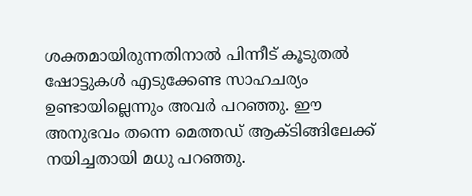ശക്തമായിരുന്നതിനാൽ പിന്നീട് കൂടുതൽ ഷോട്ടുകൾ എടുക്കേണ്ട സാഹചര്യം ഉണ്ടായില്ലെന്നും അവർ പറഞ്ഞു. ഈ അനുഭവം തന്നെ മെത്തഡ് ആക്ടിങ്ങിലേക്ക് നയിച്ചതായി മധു പറഞ്ഞു.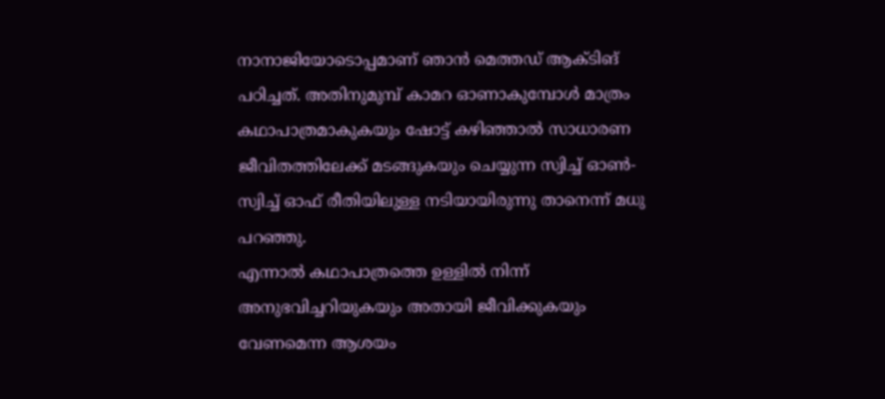നാനാജിയോടൊപ്പമാണ് ഞാൻ മെത്തഡ് ആക്ടിങ് പഠിച്ചത്. അതിനുമുമ്പ് കാമറ ഓണാകുമ്പോൾ മാത്രം കഥാപാത്രമാകുകയും ഷോട്ട് കഴിഞ്ഞാൽ സാധാരണ ജീവിതത്തിലേക്ക് മടങ്ങുകയും ചെയ്യുന്ന സ്വിച്ച് ഓൺ-സ്വിച്ച് ഓഫ് രീതിയിലുള്ള നടിയായിരുന്നു താനെന്ന് മധു പറഞ്ഞു.
എന്നാൽ കഥാപാത്രത്തെ ഉള്ളിൽ നിന്ന് അനുഭവിച്ചറിയുകയും അതായി ജീവിക്കുകയും വേണമെന്ന ആശയം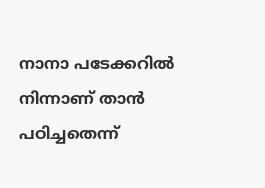നാനാ പടേക്കറിൽ നിന്നാണ് താൻ പഠിച്ചതെന്ന്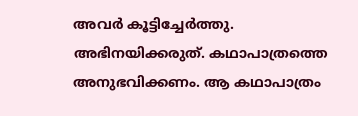അവർ കൂട്ടിച്ചേർത്തു. അഭിനയിക്കരുത്. കഥാപാത്രത്തെ അനുഭവിക്കണം. ആ കഥാപാത്രം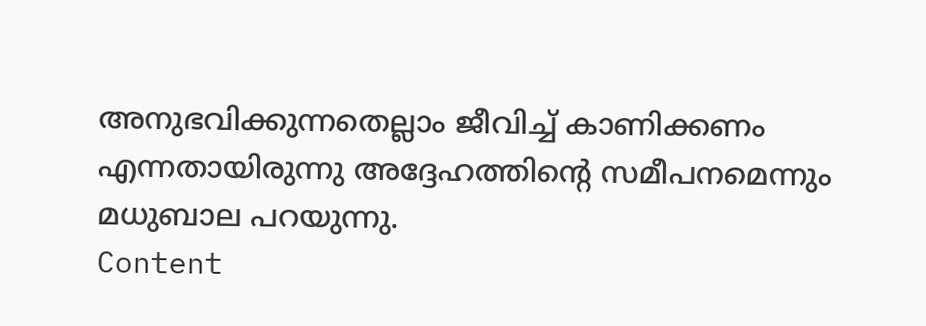അനുഭവിക്കുന്നതെല്ലാം ജീവിച്ച് കാണിക്കണം എന്നതായിരുന്നു അദ്ദേഹത്തിന്റെ സമീപനമെന്നും മധുബാല പറയുന്നു.
Content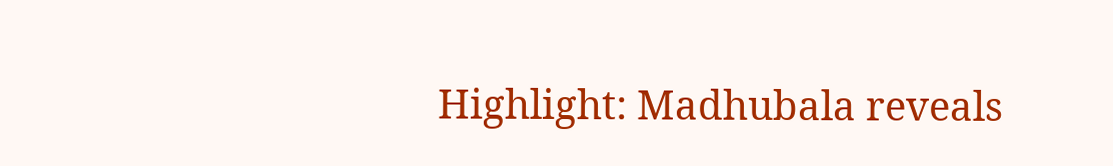Highlight: Madhubala reveals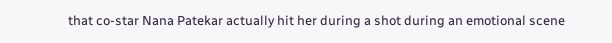that co-star Nana Patekar actually hit her during a shot during an emotional scene